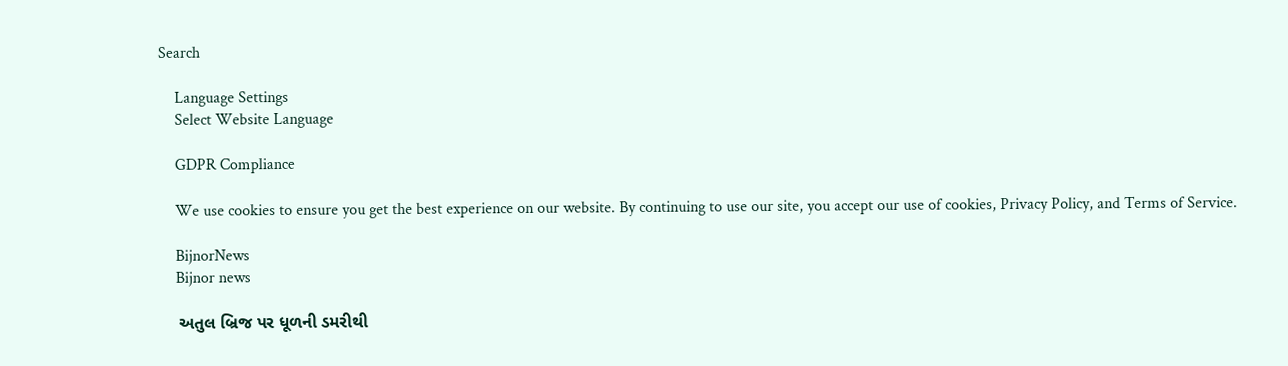Search

    Language Settings
    Select Website Language

    GDPR Compliance

    We use cookies to ensure you get the best experience on our website. By continuing to use our site, you accept our use of cookies, Privacy Policy, and Terms of Service.

    BijnorNews
    Bijnor news

    અતુલ બ્રિજ પર ધૂળની ડમરીથી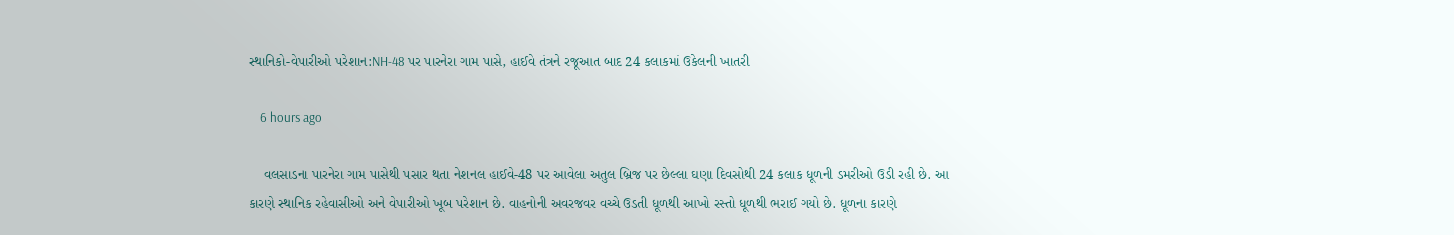સ્થાનિકો-વેપારીઓ પરેશાન:NH-48 પર પારનેરા ગામ પાસે, હાઈવે તંત્રને રજૂઆત બાદ 24 કલાકમાં ઉકેલની ખાતરી

    6 hours ago

    વલસાડના પારનેરા ગામ પાસેથી પસાર થતા નેશનલ હાઈવે-48 પર આવેલા અતુલ બ્રિજ પર છેલ્લા ઘણા દિવસોથી 24 કલાક ધૂળની ડમરીઓ ઉડી રહી છે. આ કારણે સ્થાનિક રહેવાસીઓ અને વેપારીઓ ખૂબ પરેશાન છે. વાહનોની અવરજવર વચ્ચે ઉડતી ધૂળથી આખો રસ્તો ધૂળથી ભરાઈ ગયો છે. ધૂળના કારણે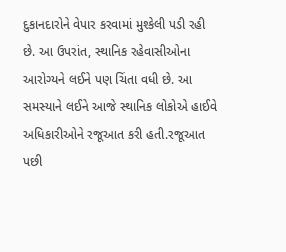દુકાનદારોને વેપાર કરવામાં મુશ્કેલી પડી રહી છે. આ ઉપરાંત, સ્થાનિક રહેવાસીઓના આરોગ્યને લઈને પણ ચિંતા વધી છે. આ સમસ્યાને લઈને આજે સ્થાનિક લોકોએ હાઈવે અધિકારીઓને રજૂઆત કરી હતી.રજૂઆત પછી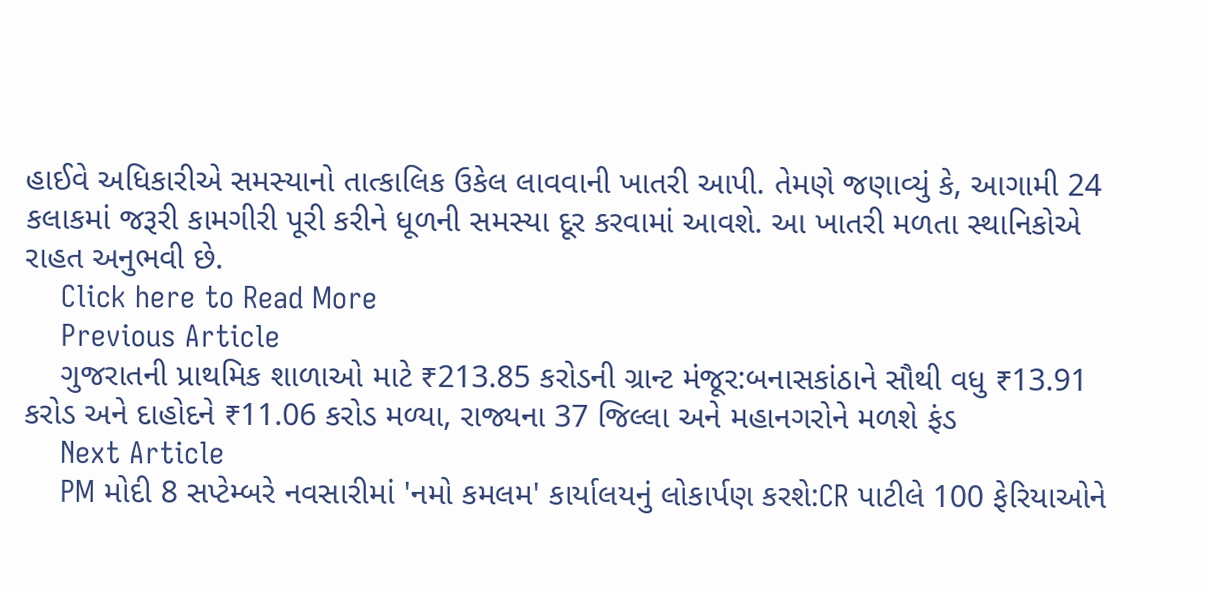હાઈવે અધિકારીએ સમસ્યાનો તાત્કાલિક ઉકેલ લાવવાની ખાતરી આપી. તેમણે જણાવ્યું કે, આગામી 24 કલાકમાં જરૂરી કામગીરી પૂરી કરીને ધૂળની સમસ્યા દૂર કરવામાં આવશે. આ ખાતરી મળતા સ્થાનિકોએ રાહત અનુભવી છે.
    Click here to Read More
    Previous Article
    ગુજરાતની પ્રાથમિક શાળાઓ માટે ₹213.85 કરોડની ગ્રાન્ટ મંજૂર:બનાસકાંઠાને સૌથી વધુ ₹13.91 કરોડ અને દાહોદને ₹11.06 કરોડ મળ્યા, રાજ્યના 37 જિલ્લા અને મહાનગરોને મળશે ફંડ
    Next Article
    PM મોદી 8 સપ્ટેમ્બરે નવસારીમાં 'નમો કમલમ' કાર્યાલયનું લોકાર્પણ કરશે:CR પાટીલે 100 ફેરિયાઓને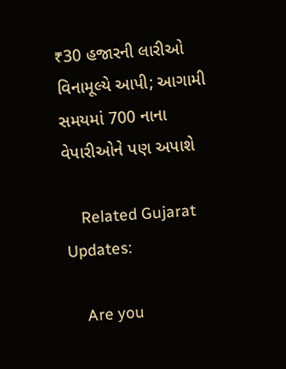₹30 હજારની લારીઓ વિનામૂલ્યે આપી; આગામી સમયમાં 700 નાના વેપારીઓને પણ અપાશે

    Related Gujarat Updates:

    Are you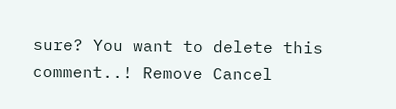sure? You want to delete this comment..! Remove Cancel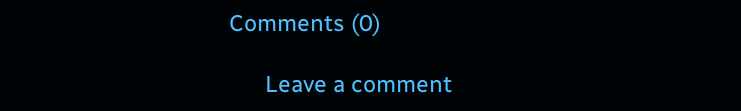Comments (0)

      Leave a comment